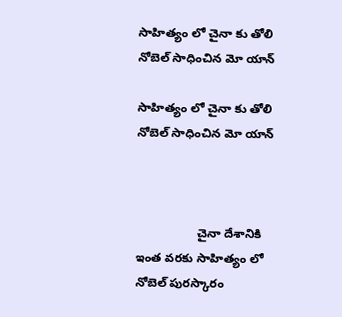సాహిత్యం లో చైనా కు తోలి నోబెల్ సాధించిన మో యాన్

సాహిత్యం లో చైనా కు తోలి నోబెల్ సాధించిన మో యాన్



                  చైనా దేశానికి  ఇంత వరకు సాహిత్యం లో నోబెల్ పురస్కారం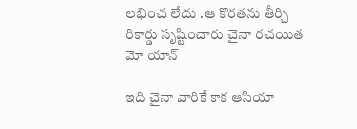లభించ లేదు .ఆ కొరతను తీర్చి రికార్డు సృష్టించారు చైనా రచయిత మో యాన్

ఇది చైనా వారికే కాక ఆసియా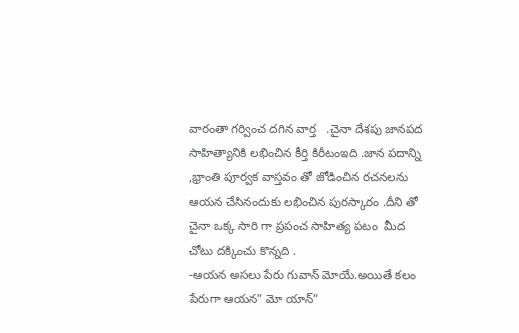వారంతా గర్వించ దగిన వార్త   .చైనా దేశపు జానపద సాహిత్యానికి లభించిన కీర్తి కిరీటంఇది .జాన పదాన్ని ,భ్రాంతి పూర్వక వాస్తవం తో జోడించిన రచనలను ఆయన చేసినందుకు లభించిన పురస్కారం .దీని తో చైనా ఒక్క సారి గా ప్రపంచ సాహిత్య పటం  మీద చోటు దక్కించు కొన్నది .
-ఆయన అసలు పేరు గువాన్ మోయే.అయితే కలం పేరుగా ఆయన” మో యాన్”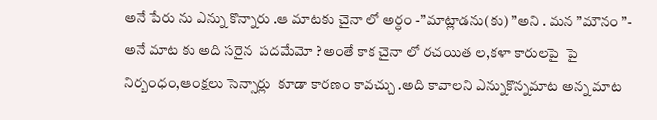అనే పేరు ను ఎన్ను కొన్నారు .ఆ మాటకు చైనా లో అర్ధం -”మాట్లాడను(కు) ”అని . మన ”మౌనం ”- అనే మాట కు అది సరైన  పదమేమో ?అంతే కాక చైనా లో రచయిత ల,కళా కారులపై  పై నిర్బంధం,ఆంక్షలు సెన్సార్లు  కూడా కారణం కావచ్చు .అది కావాలని ఎన్నుకొన్నమాట అన్న మాట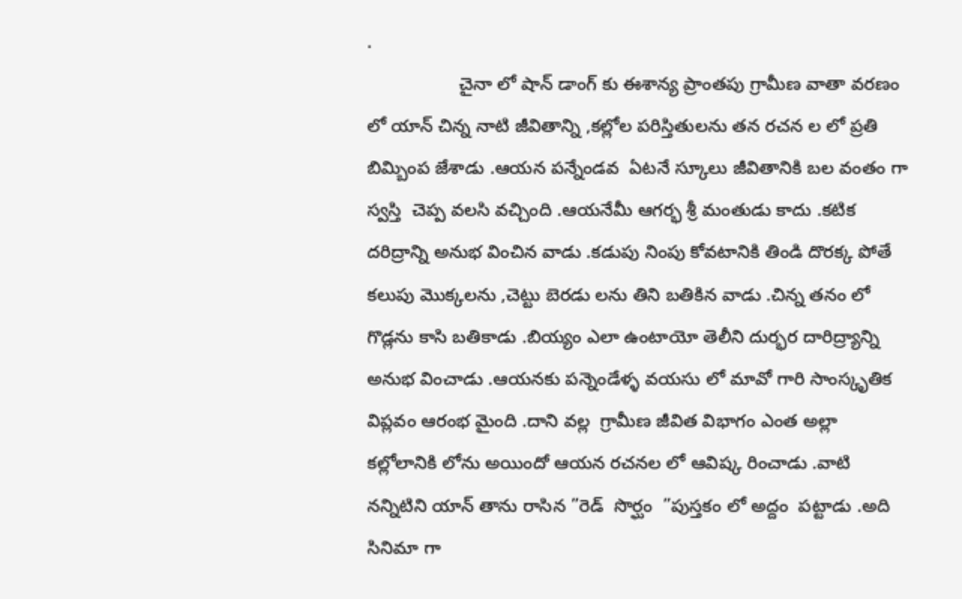.
                  చైనా లో షాన్ డాంగ్ కు ఈశాన్య ప్రాంతపు గ్రామీణ వాతా వరణం లో యాన్ చిన్న నాటి జీవితాన్ని ,కల్లోల పరిస్తితులను తన రచన ల లో ప్రతి బిమ్బింప జేశాడు .ఆయన పన్నేండవ  ఏటనే స్కూలు జీవితానికి బల వంతం గా స్వస్తి  చెప్ప వలసి వచ్చింది .ఆయనేమీ ఆగర్భ శ్రీ మంతుడు కాదు .కటిక దరిద్రాన్ని అనుభ వించిన వాడు .కడుపు నింపు కోవటానికి తిండి దొరక్క పోతే కలుపు మొక్కలను ,చెట్టు బెరడు లను తిని బతికిన వాడు .చిన్న తనం లో గొడ్లను కాసి బతికాడు .బియ్యం ఎలా ఉంటాయో తెలీని దుర్భర దారిద్ర్యాన్ని అనుభ వించాడు .ఆయనకు పన్నెండేళ్ళ వయసు లో మావో గారి సాంస్కృతిక విప్లవం ఆరంభ మైంది .దాని వల్ల  గ్రామీణ జీవిత విభాగం ఎంత అల్లా కల్లోలానికి లోను అయిందో ఆయన రచనల లో ఆవిష్క రించాడు .వాటి నన్నిటిని యాన్ తాను రాసిన ”రెడ్  సొర్ఘం  ”పుస్తకం లో అద్దం  పట్టాడు .అది సినిమా గా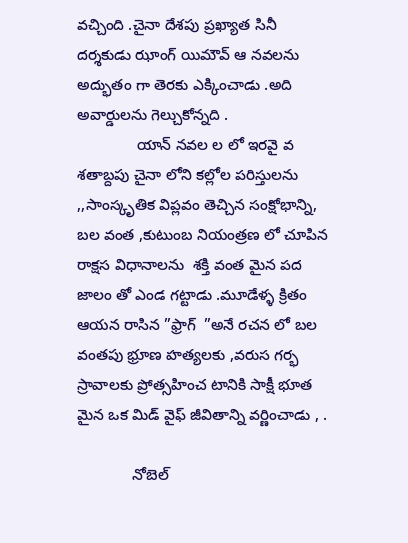వచ్చింది .చైనా దేశపు ప్రఖ్యాత సినీ దర్శకుడు ఝాంగ్ యిమౌవ్ ఆ నవలను అద్భుతం గా తెరకు ఎక్కించాడు .అది అవార్డులను గెల్చుకోన్నది .
              యాన్ నవల ల లో ఇరవై వ శతాబ్దపు చైనా లోని కల్లోల పరిస్తులను ,,సాంస్కృతిక విప్లవం తెచ్చిన సంక్షోభాన్ని, బల వంత ,కుటుంబ నియంత్రణ లో చూపిన రాక్షస విధానాలను  శక్తి వంత మైన పద జాలం తో ఎండ గట్టాడు .మూడేళ్ళ క్రితం ఆయన రాసిన ”ఫ్రాగ్  ”అనే రచన లో బల వంతపు భ్రూణ హత్యలకు ,వరుస గర్భ స్రావాలకు ప్రోత్సహించ టానికి సాక్షీ భూత మైన ఒక మిడ్ వైఫ్ జీవితాన్ని వర్ణించాడు , .

             నోబెల్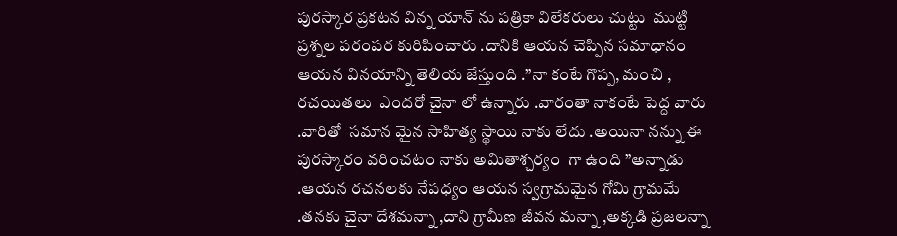పురస్కార ప్రకటన విన్న యాన్ ను పత్రికా విలేకరులు చుట్టు  ముట్టి ప్రశ్నల పరంపర కురిపించారు .దానికి ఆయన చెప్పిన సమాధానం ఆయన వినయాన్ని తెలియ జేస్తుంది .”నా కంటే గొప్ప, మంచి , రచయితలు  ఎందరో చైనా లో ఉన్నారు .వారంతా నాకంటే పెద్ద వారు .వారితో  సమాన మైన సాహిత్య స్థాయి నాకు లేదు .అయినా నన్ను ఈ పురస్కారం వరించటం నాకు అమితాశ్చర్యం  గా ఉంది ”అన్నాడు .ఆయన రచనలకు నేపధ్యం ఆయన స్వగ్రామమైన గోమి గ్రామమే .తనకు చైనా దేశమన్నా ,దాని గ్రామీణ జీవన మన్నా ,అక్కడి ప్రజలన్నా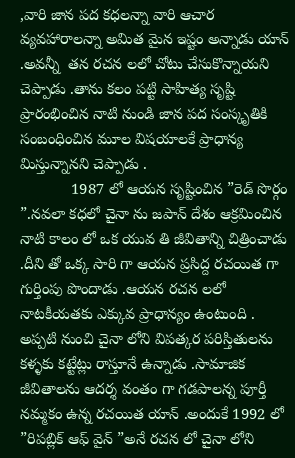,వారి జాన పద కధలన్నా వారి ఆచార వ్యవహారాలన్నా అమిత మైన ఇష్టం అన్నాడు యాన్ .అవన్నీ  తన రచన లలో చోటు చేసుకొన్నాయని చెప్పాడు .తాను కలం పట్టి సాహిత్య సృష్టి  ప్రారంభించిన నాటి నుండి జాన పద సంస్కృతికి సంబంధించిన మూల విషయాలకే ప్రాధాన్య మిస్తున్నానని చెప్పాడు .
            1987 లో ఆయన సృష్టించిన ”రెడ్ సొర్గం  ”.నవలా కధలో చైనా ను జపాన్ దేశం ఆక్రమించిన నాటి కాలం లో ఒక యువ తి జీవితాన్ని చిత్రించాడు .దీని తో ఒక్క సారి గా ఆయన ప్రసిద్ద రచయిత గా గుర్తింపు పొందాడు .ఆయన రచన లలో నాటకీయతకు ఎక్కువ ప్రాధాన్యం ఉంటుంది .  అప్పటి నుంచి చైనా లోని విపత్కర పరిస్తితులను కళ్ళకు కట్టేట్లు రాస్తూనే ఉన్నాడు .సామాజిక జీవితాలను ఆదర్శ వంతం గా గడపాలన్న పూర్తీ నమ్మకం ఉన్న రచయిత యాన్ .అందుకే 1992 లో ”రిపబ్లిక్ ఆఫ్ వైన్ ”అనే రచన లో చైనా లోని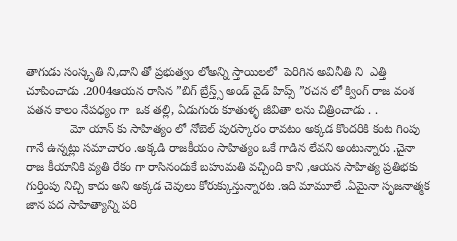తాగుడు సంస్కృతి ని,దాని తో ప్రభుత్వం లోఅన్ని స్తాయిలలో  పెరిగిన అవినీతి ని  ఎత్తి చూపించాడు .2004ఆయన రాసిన ”బిగ్ బ్రేస్త్స్ అండ్ వైడ్ హిప్స్ ”రచన లో క్వింగ్ రాజ వంశ పతన కాలం నేపధ్యం గా  ఒక తల్లి, ఏడుగురు కూతుళ్ళ జీవితా లను చిత్రించాడు . .
             మో యాన్ కు సాహిత్యం లో నోబెల్ పురస్కారం రావటం అక్కడ కొందరికి కంట గింపు గానే ఉన్నట్లు సమాచారం .అక్కడి రాజకీయం సాహిత్యం ఒకే గాడిన లేవని అంటున్నారు .చైనా రాజ కీయానికి వ్యతి రేకం గా రాసినందుకే బహుమతి వచ్చింది కాని ,ఆయన సాహిత్య ప్రతిభకు గుర్తింపు నిచ్చి కాదు అని అక్కడ చెవులు కోరుక్కున్తున్నారట .ఇది మామూలే .ఏమైనా సృజనాత్మక జాన పద సాహిత్యాన్ని పరి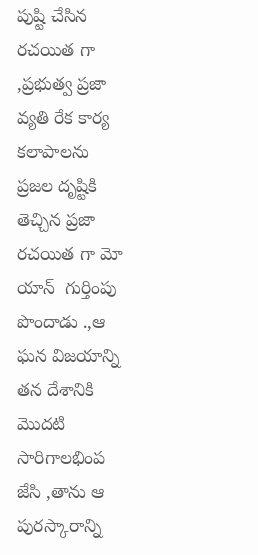పుష్టి చేసిన రచయిత గా ,ప్రభుత్వ ప్రజా వ్యతి రేక కార్య కలాపాలను ప్రజల దృష్టికి తెచ్చిన ప్రజా రచయిత గా మో యాన్  గుర్తింపు పొందాడు .,ఆ ఘన విజయాన్ని తన దేశానికి మొదటి సారిగాలభింప జేసి ,తాను ఆ పురస్కారాన్ని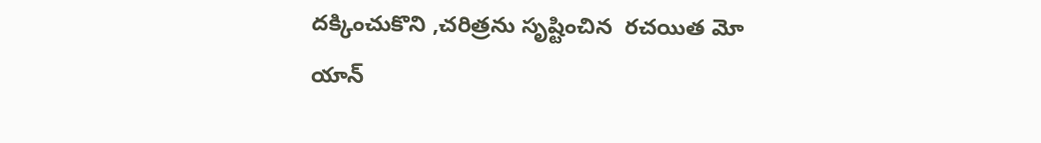దక్కించుకొని ,చరిత్రను సృష్టించిన  రచయిత మో యాన్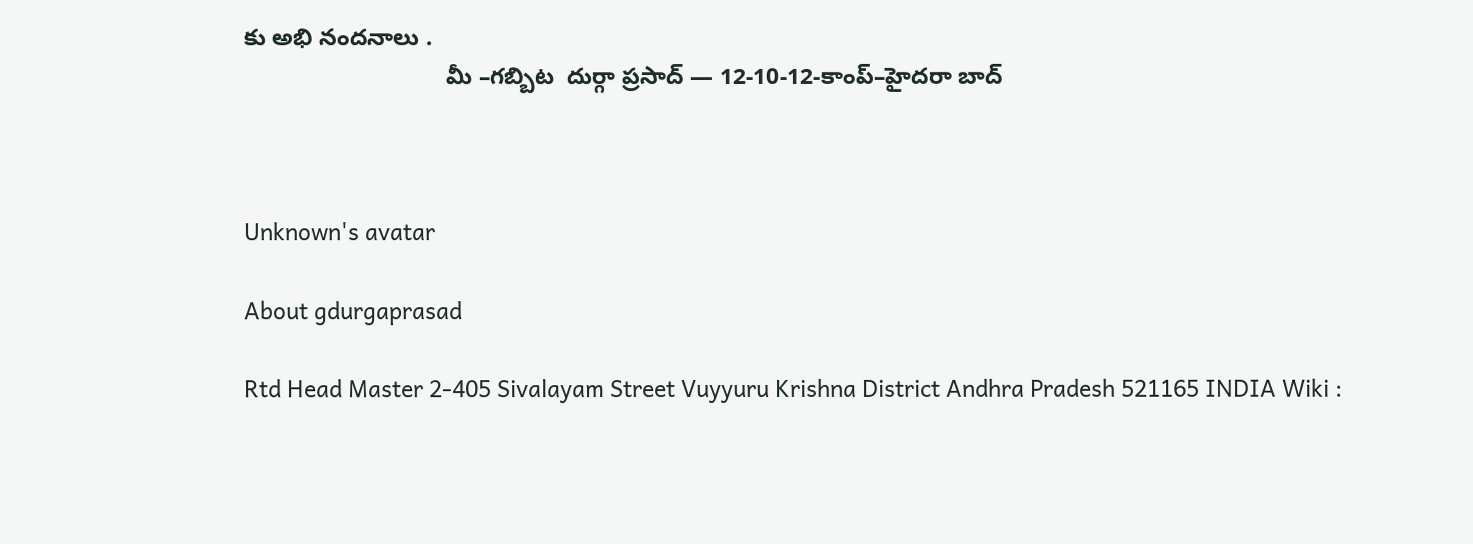కు అభి నందనాలు .
                               మీ –గబ్బిట  దుర్గా ప్రసాద్ — 12-10-12-కాంప్–హైదరా బాద్



Unknown's avatar

About gdurgaprasad

Rtd Head Master 2-405 Sivalayam Street Vuyyuru Krishna District Andhra Pradesh 521165 INDIA Wiki :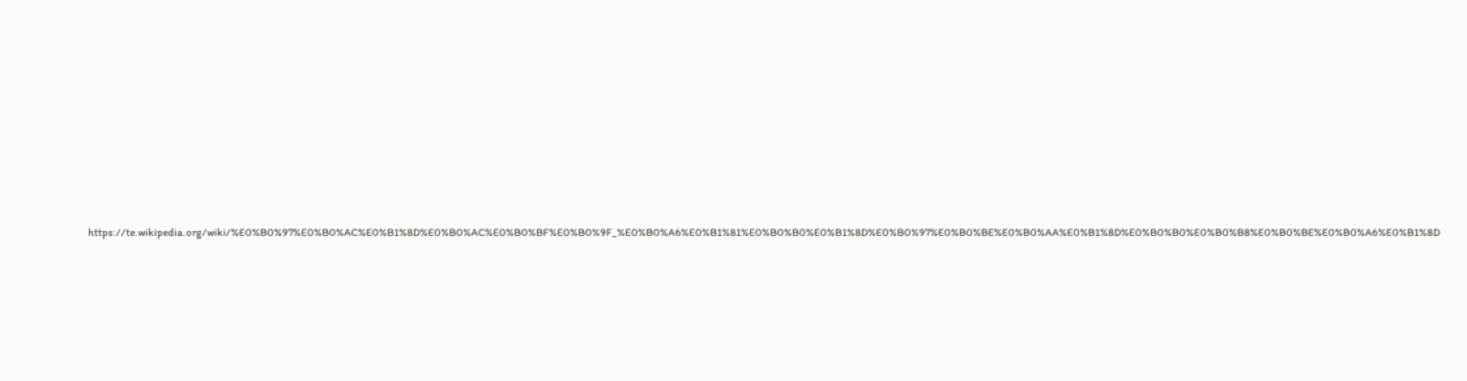https://te.wikipedia.org/wiki/%E0%B0%97%E0%B0%AC%E0%B1%8D%E0%B0%AC%E0%B0%BF%E0%B0%9F_%E0%B0%A6%E0%B1%81%E0%B0%B0%E0%B1%8D%E0%B0%97%E0%B0%BE%E0%B0%AA%E0%B1%8D%E0%B0%B0%E0%B0%B8%E0%B0%BE%E0%B0%A6%E0%B1%8D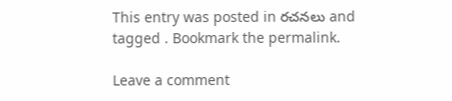This entry was posted in రచనలు and tagged . Bookmark the permalink.

Leave a comment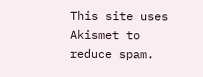This site uses Akismet to reduce spam.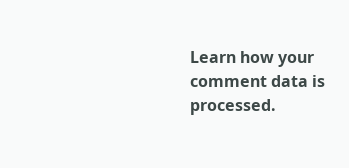Learn how your comment data is processed.